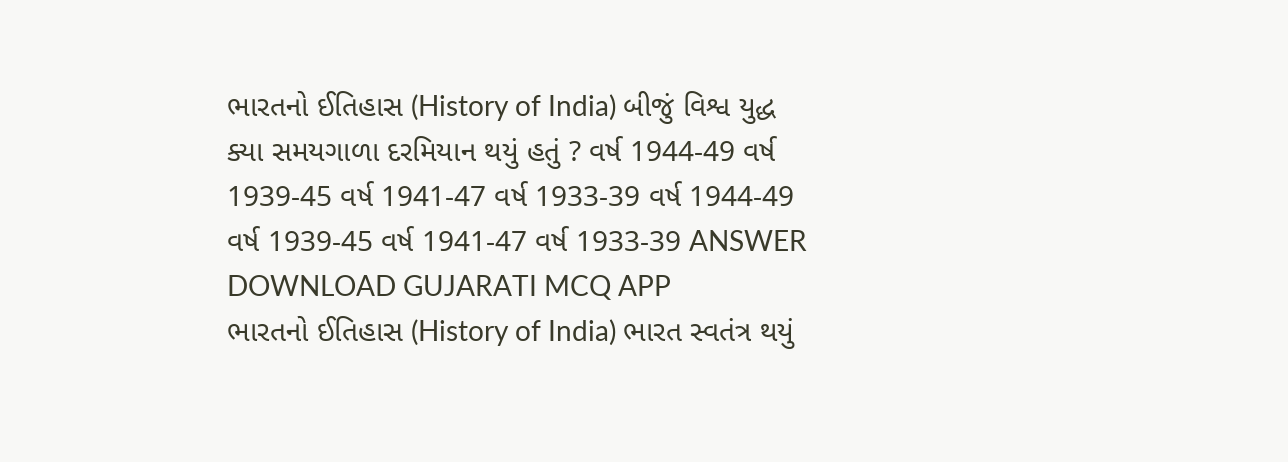ભારતનો ઈતિહાસ (History of India) બીજું વિશ્વ યુદ્ધ ક્યા સમયગાળા દરમિયાન થયું હતું ? વર્ષ 1944-49 વર્ષ 1939-45 વર્ષ 1941-47 વર્ષ 1933-39 વર્ષ 1944-49 વર્ષ 1939-45 વર્ષ 1941-47 વર્ષ 1933-39 ANSWER DOWNLOAD GUJARATI MCQ APP
ભારતનો ઈતિહાસ (History of India) ભારત સ્વતંત્ર થયું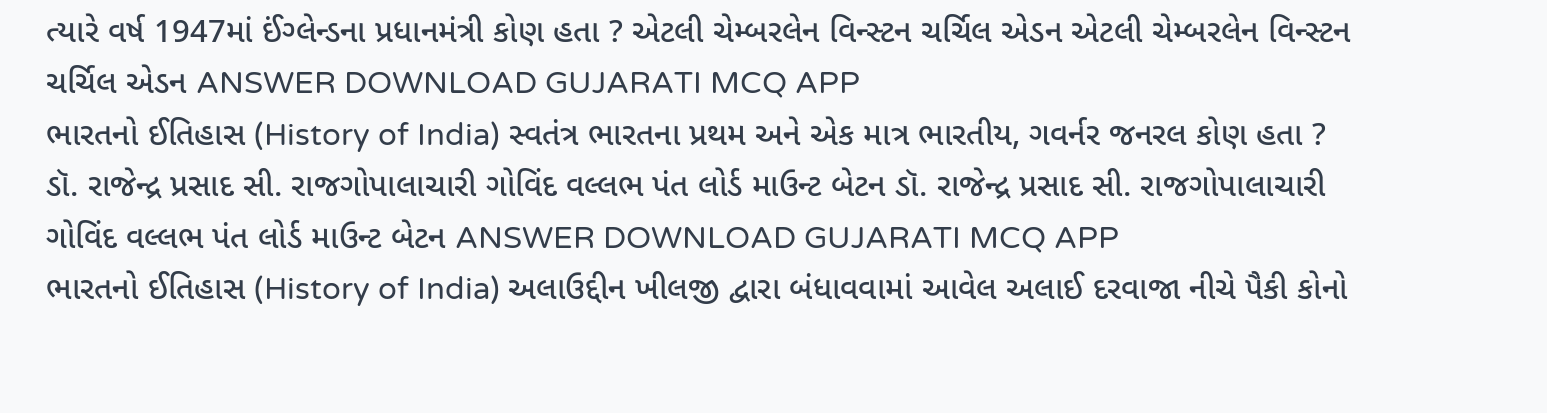ત્યારે વર્ષ 1947માં ઈંગ્લેન્ડના પ્રધાનમંત્રી કોણ હતા ? એટલી ચેમ્બરલેન વિન્સ્ટન ચર્ચિલ એડન એટલી ચેમ્બરલેન વિન્સ્ટન ચર્ચિલ એડન ANSWER DOWNLOAD GUJARATI MCQ APP
ભારતનો ઈતિહાસ (History of India) સ્વતંત્ર ભારતના પ્રથમ અને એક માત્ર ભારતીય, ગવર્નર જનરલ કોણ હતા ? ડૉ. રાજેન્દ્ર પ્રસાદ સી. રાજગોપાલાચારી ગોવિંદ વલ્લભ પંત લોર્ડ માઉન્ટ બેટન ડૉ. રાજેન્દ્ર પ્રસાદ સી. રાજગોપાલાચારી ગોવિંદ વલ્લભ પંત લોર્ડ માઉન્ટ બેટન ANSWER DOWNLOAD GUJARATI MCQ APP
ભારતનો ઈતિહાસ (History of India) અલાઉદ્દીન ખીલજી દ્વારા બંધાવવામાં આવેલ અલાઈ દરવાજા નીચે પૈકી કોનો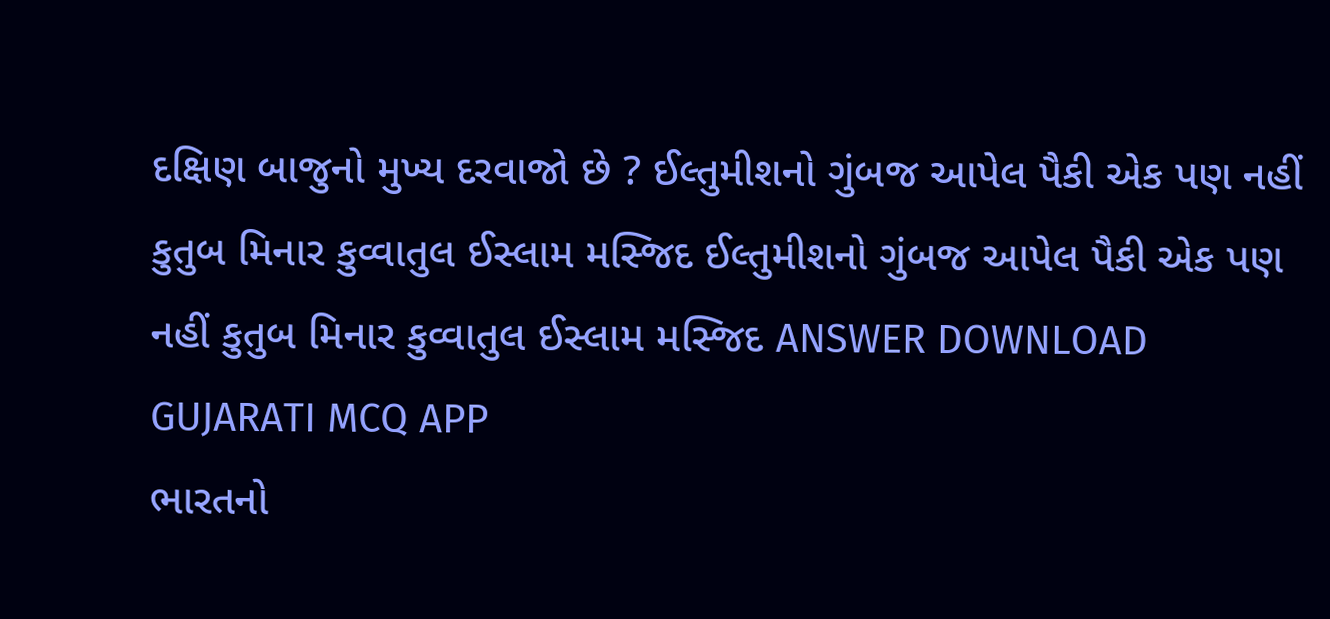દક્ષિણ બાજુનો મુખ્ય દરવાજો છે ? ઈલ્તુમીશનો ગુંબજ આપેલ પૈકી એક પણ નહીં કુતુબ મિનાર કુવ્વાતુલ ઈસ્લામ મસ્જિદ ઈલ્તુમીશનો ગુંબજ આપેલ પૈકી એક પણ નહીં કુતુબ મિનાર કુવ્વાતુલ ઈસ્લામ મસ્જિદ ANSWER DOWNLOAD GUJARATI MCQ APP
ભારતનો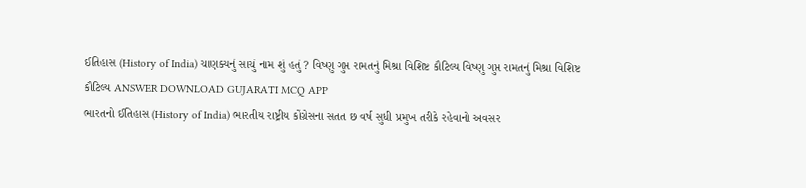ઈતિહાસ (History of India) ચાણક્યનું સાચું નામ શું હતું ? વિષ્ણુ ગુપ્ત રામતનું મિશ્રા વિશિષ્ટ કૌટિલ્ય વિષ્ણુ ગુપ્ત રામતનું મિશ્રા વિશિષ્ટ કૌટિલ્ય ANSWER DOWNLOAD GUJARATI MCQ APP
ભારતનો ઈતિહાસ (History of India) ભારતીય રાષ્ટ્રીય કોંગ્રેસના સતત છ વર્ષ સુધી પ્રમુખ તરીકે રહેવાનો અવસર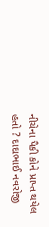નીચેના પૈકી કોને પ્રાપ્ત થયેલ હતો ? દાદાભાઈ નવરોજી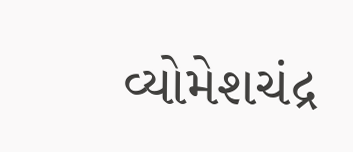વ્યોમેશચંદ્ર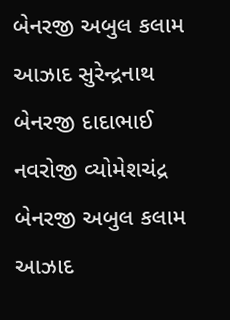બેનરજી અબુલ કલામ આઝાદ સુરેન્દ્રનાથ બેનરજી દાદાભાઈ નવરોજી વ્યોમેશચંદ્ર બેનરજી અબુલ કલામ આઝાદ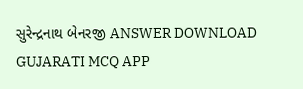સુરેન્દ્રનાથ બેનરજી ANSWER DOWNLOAD GUJARATI MCQ APP